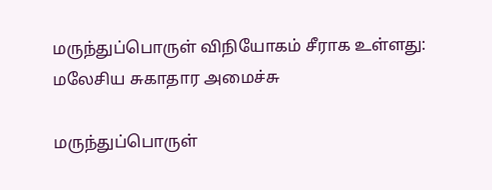மருந்துப்பொருள் விநியோகம் சீராக உள்ளது: மலேசிய சுகாதார அமைச்சு

மருந்துப்பொருள்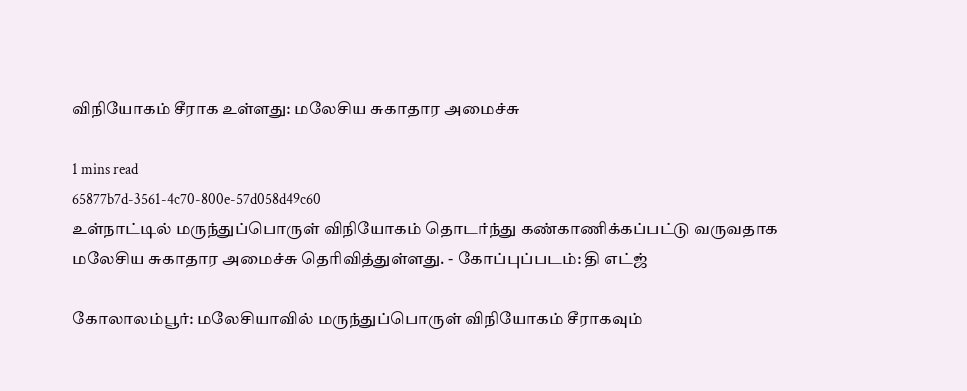விநியோகம் சீராக உள்ளது: மலேசிய சுகாதார அமைச்சு

1 mins read
65877b7d-3561-4c70-800e-57d058d49c60
உள்நாட்டில் மருந்துப்பொருள் விநியோகம் தொடர்ந்து கண்காணிக்கப்பட்டு வருவதாக மலேசிய சுகாதார அமைச்சு தெரிவித்துள்ளது. - கோப்புப்படம்: தி எட்ஜ்

கோலாலம்பூர்: மலேசியாவில் மருந்துப்பொருள் விநியோகம் சீராகவும்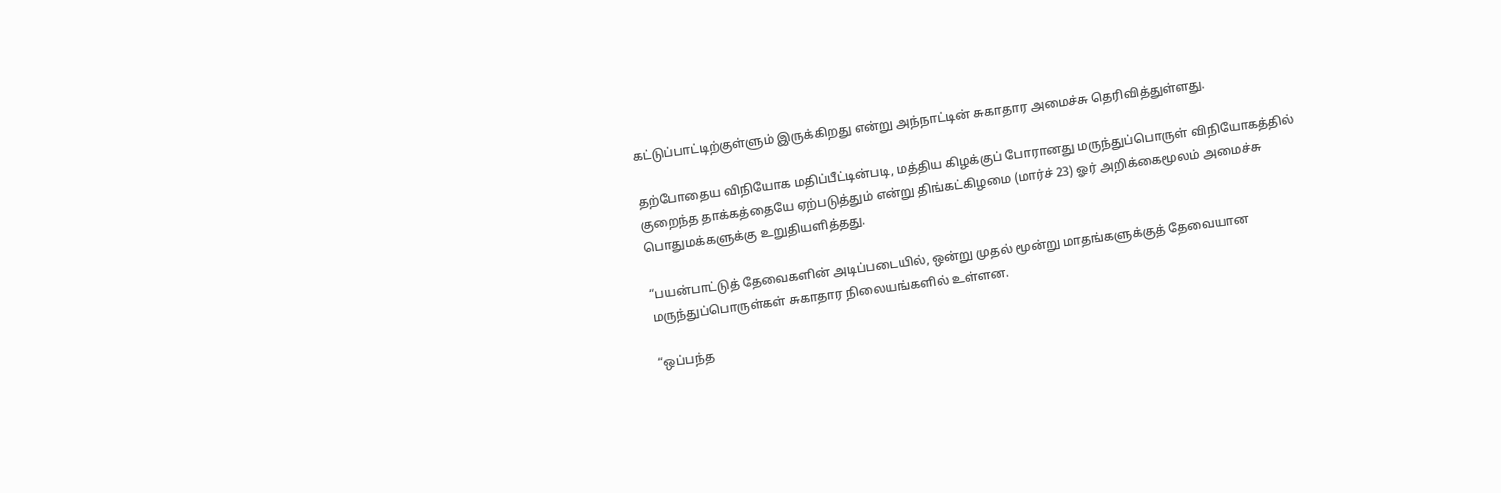கட்டுப்பாட்டிற்குள்ளும் இருக்கிறது என்று அந்நாட்டின் சுகாதார அமைச்சு தெரிவித்துள்ளது.

தற்போதைய விநியோக மதிப்பீட்டின்படி, மத்திய கிழக்குப் போரானது மருந்துப்பொருள் விநியோகத்தில் குறைந்த தாக்கத்தையே ஏற்படுத்தும் என்று திங்கட்கிழமை (மார்ச் 23) ஓர் அறிக்கைமூலம் அமைச்சு பொதுமக்களுக்கு உறுதியளித்தது.

“பயன்பாட்டுத் தேவைகளின் அடிப்படையில், ஒன்று முதல் மூன்று மாதங்களுக்குத் தேவையான மருந்துப்பொருள்கள் சுகாதார நிலையங்களில் உள்ளன.

“ஒப்பந்த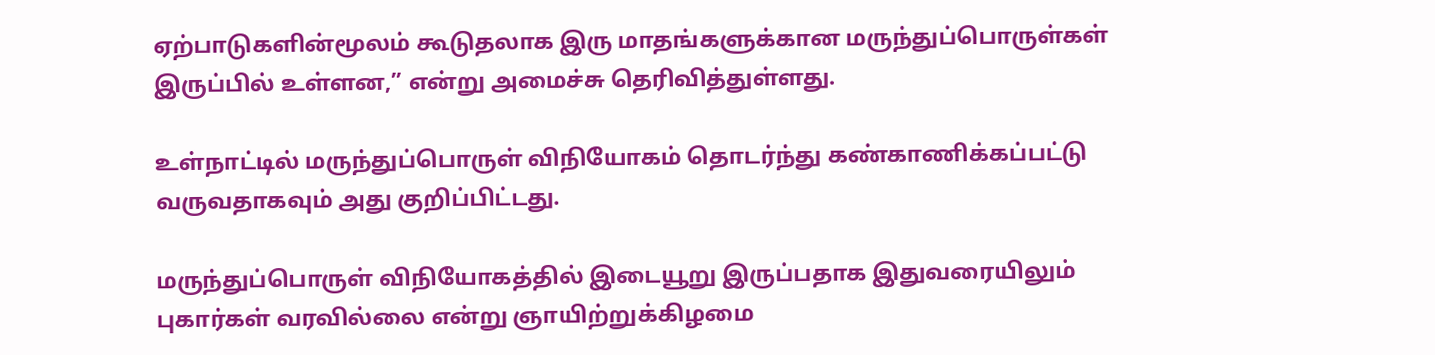ஏற்பாடுகளின்மூலம் கூடுதலாக இரு மாதங்களுக்கான மருந்துப்பொருள்கள் இருப்பில் உள்ளன,” என்று அமைச்சு தெரிவித்துள்ளது.

உள்நாட்டில் மருந்துப்பொருள் விநியோகம் தொடர்ந்து கண்காணிக்கப்பட்டு வருவதாகவும் அது குறிப்பிட்டது.

மருந்துப்பொருள் விநியோகத்தில் இடையூறு இருப்பதாக இதுவரையிலும் புகார்கள் வரவில்லை என்று ஞாயிற்றுக்கிழமை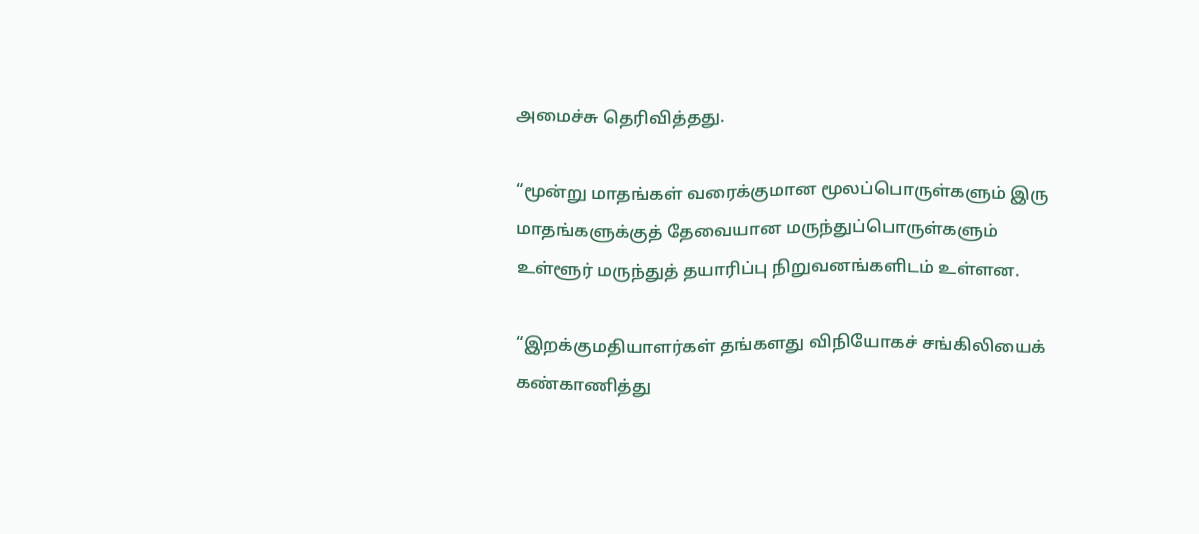அமைச்சு தெரிவித்தது.

“மூன்று மாதங்கள் வரைக்குமான மூலப்பொருள்களும் இரு மாதங்களுக்குத் தேவையான மருந்துப்பொருள்களும் உள்ளூர் மருந்துத் தயாரிப்பு நிறுவனங்களிடம் உள்ளன.

“இறக்குமதியாளர்கள் தங்களது விநியோகச் சங்கிலியைக் கண்காணித்து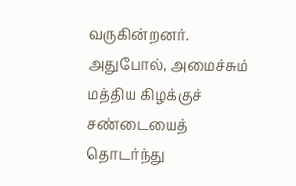வருகின்றனர். அதுபோல், அமைச்சும் மத்திய கிழக்குச் சண்டையைத் தொடர்ந்து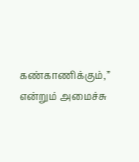கண்காணிக்கும்,” என்றும் அமைச்சு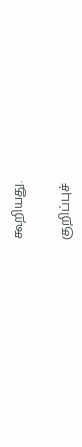கூறியது.

குறிப்புச்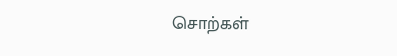சொற்கள்